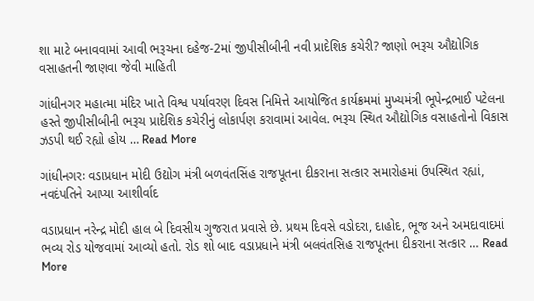શા માટે બનાવવામાં આવી ભરૂચના દહેજ-2માં જીપીસીબીની નવી પ્રાદેશિક કચેરી? જાણો ભરૂચ ઔદ્યોગિક વસાહતની જાણવા જેવી માહિતી

ગાંધીનગર મહાત્મા મંદિર ખાતે વિશ્વ પર્યાવરણ દિવસ નિમિત્તે આયોજિત કાર્યક્રમમાં મુખ્યમંત્રી ભૂપેન્દ્રભાઈ પટેલના હસ્તે જીપીસીબીની ભરૂચ પ્રાદેશિક કચેરીનું લોકાર્પણ કરાવામાં આવેલ. ભરૂચ સ્થિત ઔદ્યોગિક વસાહતોનો વિકાસ ઝડપી થઈ રહ્યો હોય … Read More

ગાંધીનગરઃ વડાપ્રધાન મોદી ઉદ્યોગ મંત્રી બળવંતસિંહ રાજપૂતના દીકરાના સત્કાર સમારોહમાં ઉપસ્થિત રહ્યાં, નવદંપતિને આપ્યા આશીર્વાદ

વડાપ્રધાન નરેન્દ્ર મોદી હાલ બે દિવસીય ગુજરાત પ્રવાસે છે. પ્રથમ દિવસે વડોદરા, દાહોદ, ભૂજ અને અમદાવાદમાં ભવ્ય રોડ યોજવામાં આવ્યો હતો. રોડ શો બાદ વડાપ્રધાને મંત્રી બલવંતસિહ રાજપૂતના દીકરાના સત્કાર … Read More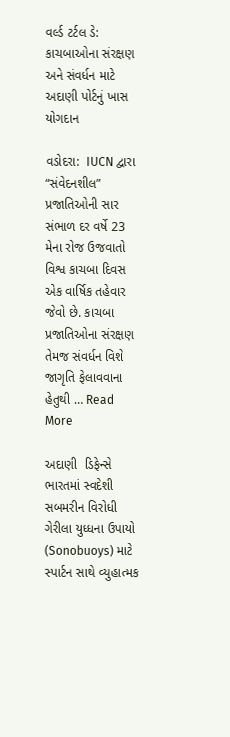વર્લ્ડ ટર્ટલ ડે: કાચબાઓના સંરક્ષણ અને સંવર્ધન માટે અદાણી પોર્ટનું ખાસ યોગદાન

વડોદરા:  IUCN દ્વારા “સંવેદનશીલ” પ્રજાતિઓની સાર સંભાળ દર વર્ષે 23 મેના રોજ ઉજવાતો વિશ્વ કાચબા દિવસ એક વાર્ષિક તહેવાર જેવો છે. કાચબા પ્રજાતિઓના સંરક્ષણ તેમજ સંવર્ધન વિશે જાગૃતિ ફેલાવવાના હેતુથી … Read More

અદાણી  ડિફેન્સે ભારતમાં સ્વદેશી સબમરીન વિરોધી ગેરીલા યુધ્ધના ઉપાયો (Sonobuoys) માટે સ્પાર્ટન સાથે વ્યુહાત્મક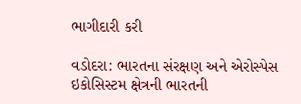ભાગીદારી કરી

વડોદરા: ભારતના સંરક્ષણ અને એરોસ્પેસ ઇકોસિસ્ટમ ક્ષેત્રની ભારતની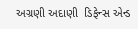અગ્રણી અદાણી  ડિફેન્સ એન્ડ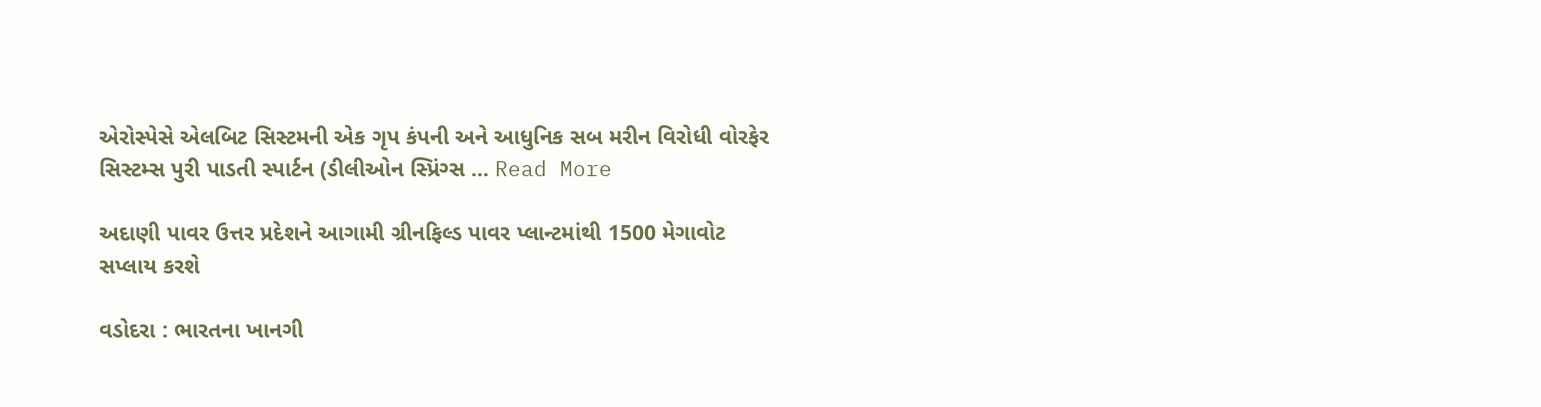એરોસ્પેસે એલબિટ સિસ્ટમની એક ગૃપ કંપની અને આધુનિક સબ મરીન વિરોધી વોરફેર સિસ્ટમ્સ પુરી પાડતી સ્પાર્ટન (ડીલીઓન સ્પ્રિંગ્સ … Read More

અદાણી પાવર ઉત્તર પ્રદેશને આગામી ગ્રીનફિલ્ડ પાવર પ્લાન્ટમાંથી 1500 મેગાવોટ સપ્લાય કરશે

વડોદરા : ભારતના ખાનગી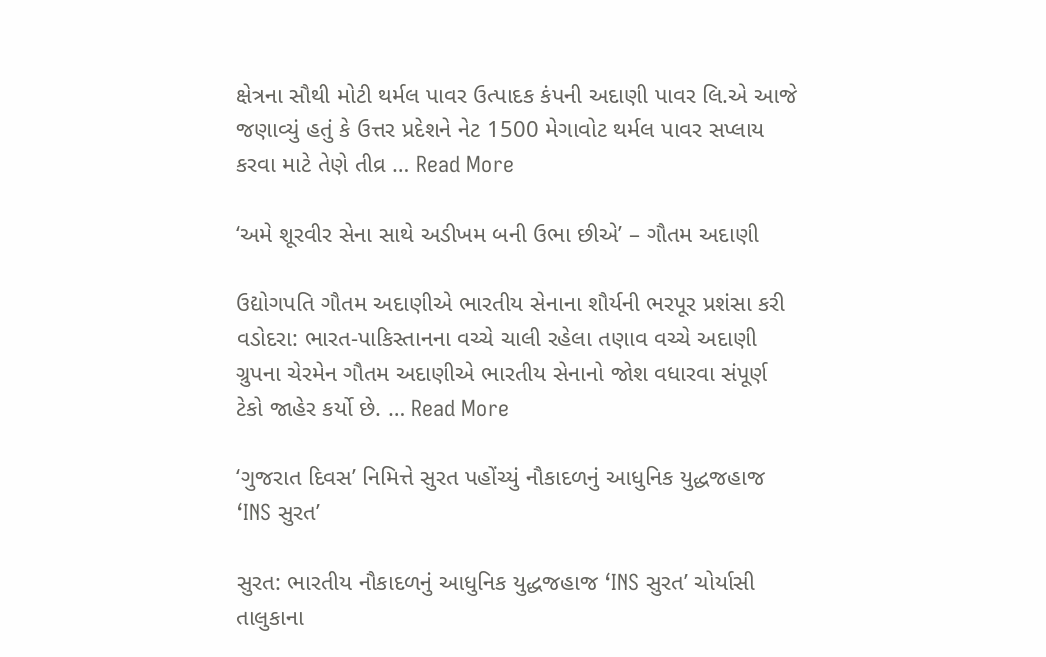ક્ષેત્રના સૌથી મોટી થર્મલ પાવર ઉત્પાદક કંપની અદાણી પાવર લિ.એ આજે જણાવ્યું હતું કે ઉત્તર પ્રદેશને નેટ 1500 મેગાવોટ થર્મલ પાવર સપ્લાય કરવા માટે તેણે તીવ્ર … Read More

‘અમે શૂરવીર સેના સાથે અડીખમ બની ઉભા છીએ’ – ગૌતમ અદાણી

ઉદ્યોગપતિ ગૌતમ અદાણીએ ભારતીય સેનાના શૌર્યની ભરપૂર પ્રશંસા કરી વડોદરા: ભારત-પાકિસ્તાનના વચ્ચે ચાલી રહેલા તણાવ વચ્ચે અદાણી ગ્રુપના ચેરમેન ગૌતમ અદાણીએ ભારતીય સેનાનો જોશ વધારવા સંપૂર્ણ ટેકો જાહેર કર્યો છે. … Read More

‘ગુજરાત દિવસ’ નિમિત્તે સુરત પહોંચ્યું નૌકાદળનું આધુનિક યુદ્ધજહાજ ‘INS સુરત’

સુરત: ભારતીય નૌકાદળનું આધુનિક યુદ્ધજહાજ ‘INS સુરત’ ચોર્યાસી તાલુકાના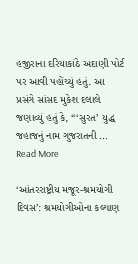હજીરાના દરિયાકાંઠે અદાણી પોર્ટ પર આવી પહોંચ્યું હતું. આ પ્રસંગે સાંસદ મુકેશ દલાલે જણાવ્યું હતું કે, “‘સુરત’ યુદ્ધ જહાજનું નામ ગુજરાતની … Read More

‘આંતરરાષ્ટ્રીય મજૂર-શ્રમયોગી દિવસ’: શ્રમયોગીઓના કલ્યાણ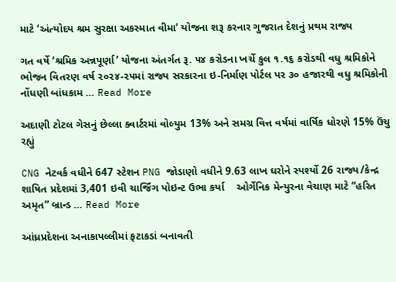માટે ‘અંત્યોદય શ્રમ સુરક્ષા અકસ્માત વીમા’ યોજના શરૂ કરનાર ગુજરાત દેશનું પ્રથમ રાજ્ય

ગત વર્ષે ‘શ્રમિક અન્નપૂર્ણા’ યોજના અંતર્ગત રૂ. ૫૪ કરોડના ખર્ચે કુલ ૧.૧૬ કરોડથી વધુ શ્રમિકોને ભોજન વિતરણ વર્ષ ૨૦૨૪-૨૫માં રાજ્ય સરકારના ઇ-નિર્માણ પોર્ટલ પર ૩૦ હજારથી વધુ શ્રમિકોની નોંધણી બાંધકામ … Read More

અદાણી ટોટલ ગેસનું છેલ્લા ક્વાર્ટરમાં વોલ્યુમ 13% અને સમગ્ર વિત્ત વર્ષમાં વાર્ષિક ધોરણે 15% ઉંચુ રહ્યું

CNG નેટવર્ક વધીને 647 સ્ટેશન PNG જોડાણો વધીને 9.63 લાખ ઘરોને સ્પર્શ્યો 26 રાજ્ય/કેન્દ્ર શાષિત પ્રદેશમાં 3,401 ઇવી ચાર્જિંગ પોઇન્ટ ઉભા કર્યા    ઓર્ગેનિક મેન્યુરના વેચાણ માટે “હરિત અમૃત” બ્રાન્ડ … Read More

આંધ્રપ્રદેશના અનાકાપલ્લીમાં ફટાકડાં બનાવતી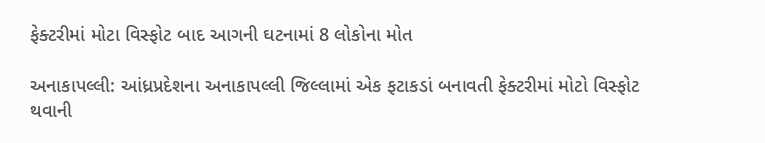ફેક્ટરીમાં મોટા વિસ્ફોટ બાદ આગની ઘટનામાં 8 લોકોના મોત

અનાકાપલ્લી: આંધ્રપ્રદેશના અનાકાપલ્લી જિલ્લામાં એક ફટાકડાં બનાવતી ફેક્ટરીમાં મોટો વિસ્ફોટ થવાની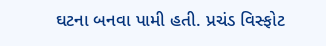ઘટના બનવા પામી હતી. પ્રચંડ વિસ્ફોટ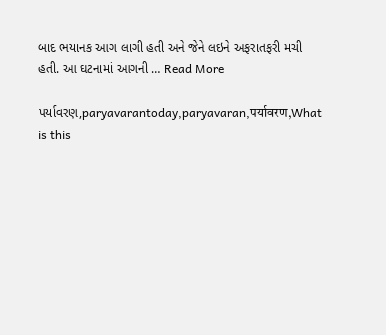બાદ ભયાનક આગ લાગી હતી અને જેને લઇને અફરાતફરી મચી હતી. આ ઘટનામાં આગની … Read More

પર્યાવરણ,paryavarantoday,paryavaran,पर्यावरण,What is this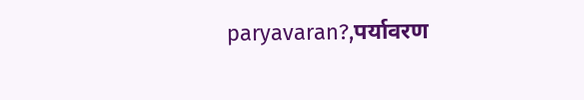paryavaran?,पर्यावरण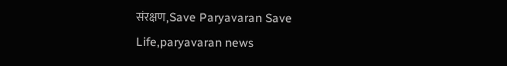संरक्षण,Save Paryavaran Save Life,paryavaran news